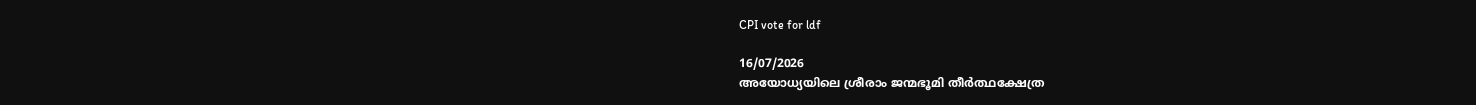CPI vote for ldf

16/07/2026
അയോധ്യയിലെ ശ്രീരാം ജന്മഭൂമി തീർത്ഥക്ഷേത്ര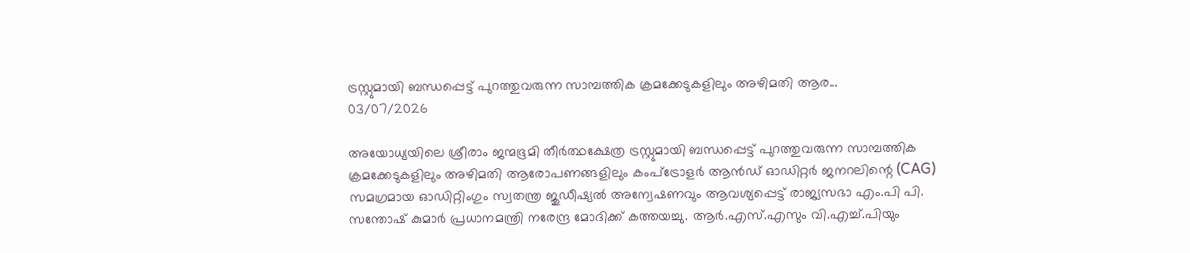ട്രസ്റ്റുമായി ബന്ധപ്പെട്ട് പുറത്തുവരുന്ന സാമ്പത്തിക ക്രമക്കേടുകളിലും അഴിമതി ആര...
03/07/2026

അയോധ്യയിലെ ശ്രീരാം ജന്മഭൂമി തീർത്ഥക്ഷേത്ര ട്രസ്റ്റുമായി ബന്ധപ്പെട്ട് പുറത്തുവരുന്ന സാമ്പത്തിക ക്രമക്കേടുകളിലും അഴിമതി ആരോപണങ്ങളിലും കംപ്‌ട്രോളർ ആൻഡ് ഓഡിറ്റർ ജനറലിന്റെ (CAG) സമഗ്രമായ ഓഡിറ്റിംഗും സ്വതന്ത്ര ജുഡീഷ്യൽ അന്വേഷണവും ആവശ്യപ്പെട്ട് രാജ്യസഭാ എം.പി പി. സന്തോഷ് കുമാർ പ്രധാനമന്ത്രി നരേന്ദ്ര മോദിക്ക് കത്തയച്ചു. ആർ.എസ്.എസും വി.എച്ച്.പിയും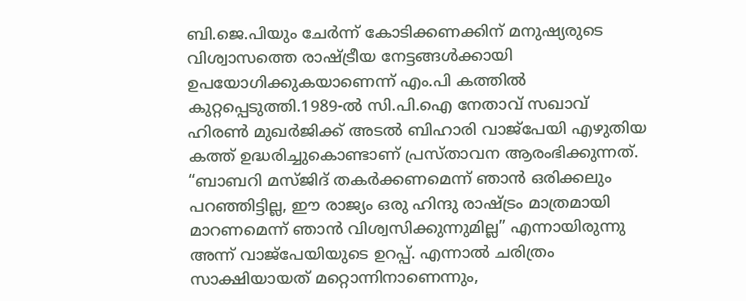ബി.ജെ.പിയും ചേർന്ന് കോടിക്കണക്കിന് മനുഷ്യരുടെ വിശ്വാസത്തെ രാഷ്ട്രീയ നേട്ടങ്ങൾക്കായി ഉപയോഗിക്കുകയാണെന്ന് എം.പി കത്തിൽ കുറ്റപ്പെടുത്തി.1989-ൽ സി.പി.ഐ നേതാവ് സഖാവ് ഹിരൺ മുഖർജിക്ക് അടൽ ബിഹാരി വാജ്‌പേയി എഴുതിയ കത്ത് ഉദ്ധരിച്ചുകൊണ്ടാണ് പ്രസ്താവന ആരംഭിക്കുന്നത്. “ബാബറി മസ്ജിദ് തകർക്കണമെന്ന് ഞാൻ ഒരിക്കലും പറഞ്ഞിട്ടില്ല, ഈ രാജ്യം ഒരു ഹിന്ദു രാഷ്ട്രം മാത്രമായി മാറണമെന്ന് ഞാൻ വിശ്വസിക്കുന്നുമില്ല” എന്നായിരുന്നു അന്ന് വാജ്‌പേയിയുടെ ഉറപ്പ്. എന്നാൽ ചരിത്രം സാക്ഷിയായത് മറ്റൊന്നിനാണെന്നും,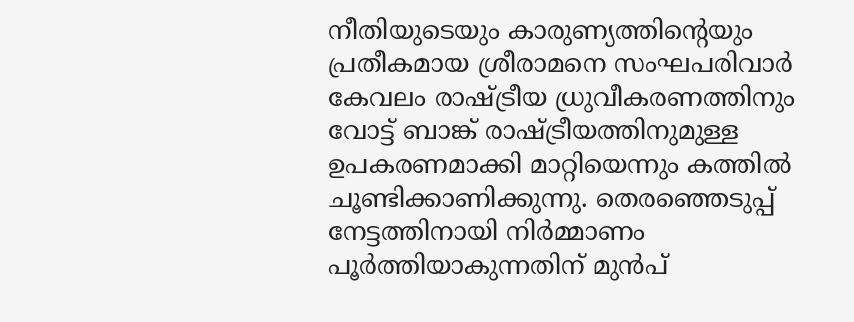നീതിയുടെയും കാരുണ്യത്തിന്റെയും പ്രതീകമായ ശ്രീരാമനെ സംഘപരിവാർ കേവലം രാഷ്ട്രീയ ധ്രുവീകരണത്തിനും വോട്ട് ബാങ്ക് രാഷ്ട്രീയത്തിനുമുള്ള ഉപകരണമാക്കി മാറ്റിയെന്നും കത്തിൽ ചൂണ്ടിക്കാണിക്കുന്നു. തെരഞ്ഞെടുപ്പ് നേട്ടത്തിനായി നിർമ്മാണം പൂർത്തിയാകുന്നതിന് മുൻപ്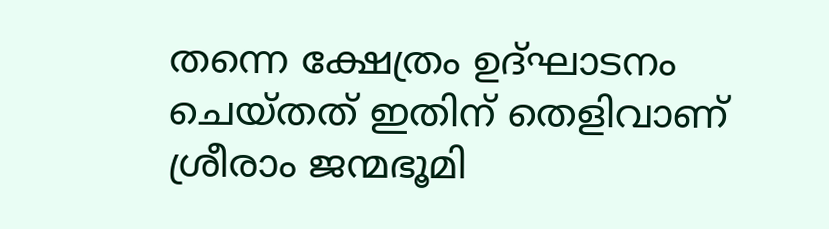തന്നെ ക്ഷേത്രം ഉദ്ഘാടനം ചെയ്തത് ഇതിന് തെളിവാണ്
ശ്രീരാം ജന്മഭൂമി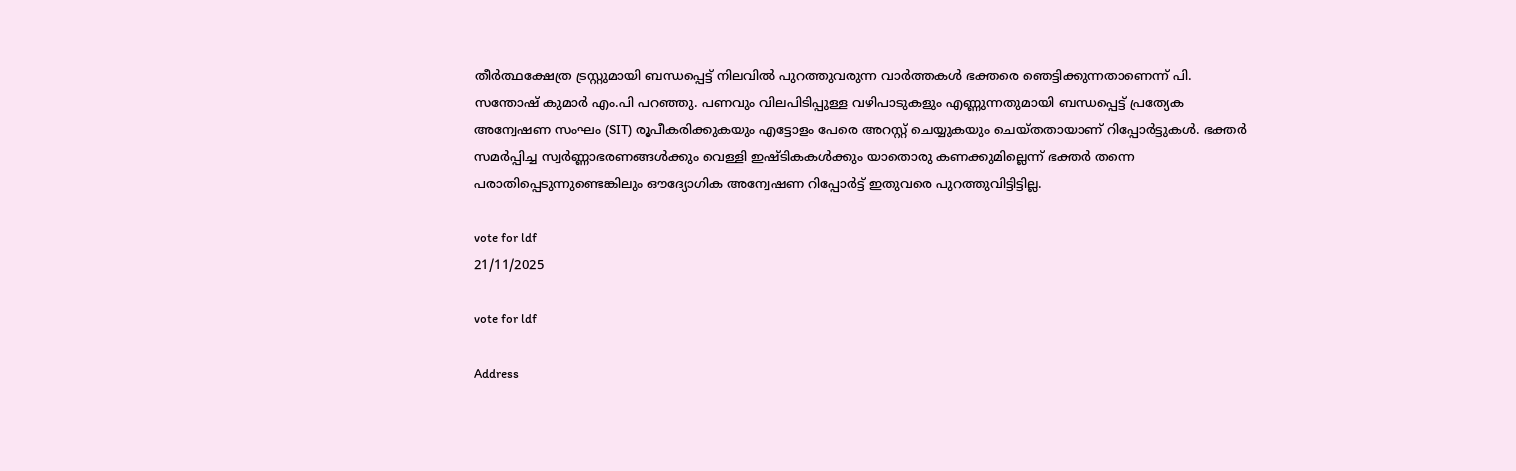തീർത്ഥക്ഷേത്ര ട്രസ്റ്റുമായി ബന്ധപ്പെട്ട് നിലവിൽ പുറത്തുവരുന്ന വാർത്തകൾ ഭക്തരെ ഞെട്ടിക്കുന്നതാണെന്ന് പി. സന്തോഷ് കുമാർ എം.പി പറഞ്ഞു. പണവും വിലപിടിപ്പുള്ള വഴിപാടുകളും എണ്ണുന്നതുമായി ബന്ധപ്പെട്ട് പ്രത്യേക അന്വേഷണ സംഘം (SIT) രൂപീകരിക്കുകയും എട്ടോളം പേരെ അറസ്റ്റ് ചെയ്യുകയും ചെയ്തതായാണ് റിപ്പോർട്ടുകൾ. ഭക്തർ സമർപ്പിച്ച സ്വർണ്ണാഭരണങ്ങൾക്കും വെള്ളി ഇഷ്ടികകൾക്കും യാതൊരു കണക്കുമില്ലെന്ന് ഭക്തർ തന്നെ പരാതിപ്പെടുന്നുണ്ടെങ്കിലും ഔദ്യോഗിക അന്വേഷണ റിപ്പോർട്ട് ഇതുവരെ പുറത്തുവിട്ടിട്ടില്ല.

vote for ldf
21/11/2025

vote for ldf

Address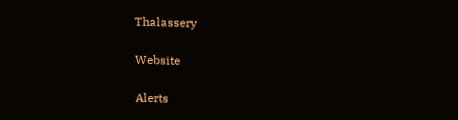Thalassery

Website

Alerts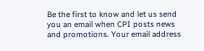Be the first to know and let us send you an email when CPI posts news and promotions. Your email address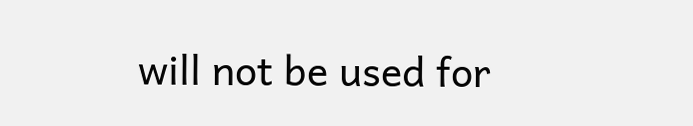will not be used for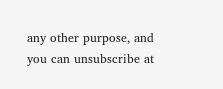any other purpose, and you can unsubscribe at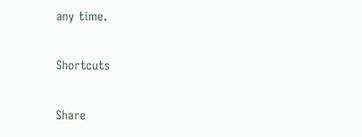any time.

Shortcuts

Share